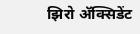झिरो ॲक्सिडेंट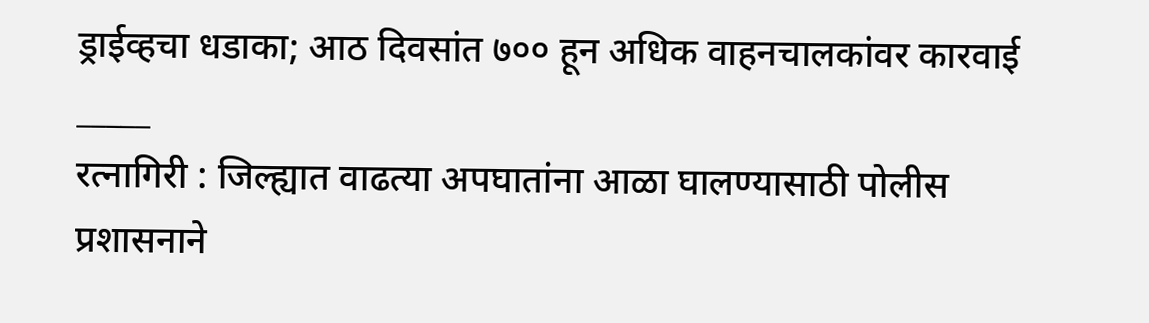ड्राईव्हचा धडाका; आठ दिवसांत ७०० हून अधिक वाहनचालकांवर कारवाई
_____
रत्नागिरी : जिल्ह्यात वाढत्या अपघातांना आळा घालण्यासाठी पोलीस प्रशासनाने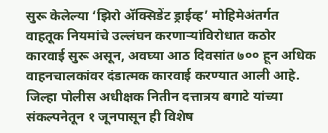सुरू केलेल्या ‘झिरो ॲक्सिडेंट ड्राईव्ह’ मोहिमेअंतर्गत वाहतूक नियमांचे उल्लंघन करणाऱ्यांविरोधात कठोर कारवाई सुरू असून, अवघ्या आठ दिवसांत ७०० हून अधिक वाहनचालकांवर दंडात्मक कारवाई करण्यात आली आहे.
जिल्हा पोलीस अधीक्षक नितीन दत्तात्रय बगाटे यांच्या संकल्पनेतून १ जूनपासून ही विशेष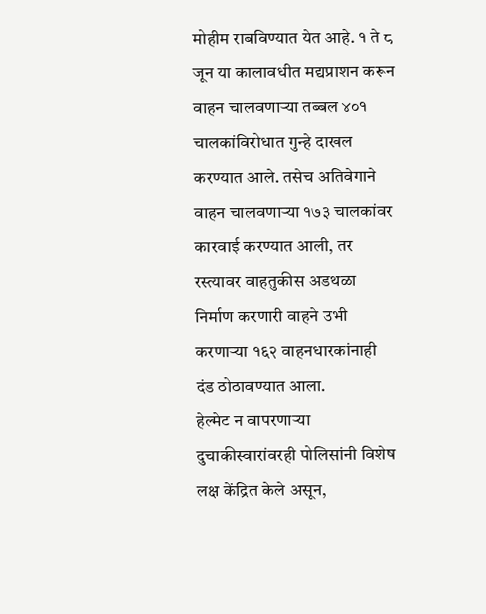मोहीम राबविण्यात येत आहे. १ ते ८ जून या कालावधीत मद्यप्राशन करून वाहन चालवणाऱ्या तब्बल ४०१ चालकांविरोधात गुन्हे दाखल करण्यात आले. तसेच अतिवेगाने वाहन चालवणाऱ्या १७३ चालकांवर कारवाई करण्यात आली, तर रस्त्यावर वाहतुकीस अडथळा निर्माण करणारी वाहने उभी करणाऱ्या १६२ वाहनधारकांनाही दंड ठोठावण्यात आला.
हेल्मेट न वापरणाऱ्या दुचाकीस्वारांवरही पोलिसांनी विशेष लक्ष केंद्रित केले असून,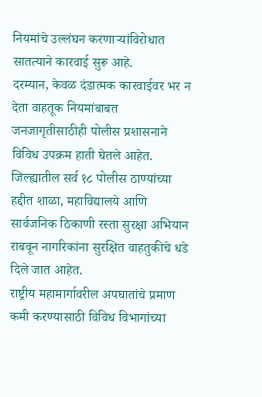नियमांचे उल्लंघन करणाऱ्यांविरोधात सातत्याने कारवाई सुरू आहे.
दरम्यान, केवळ दंडात्मक कारवाईवर भर न देता वाहतूक नियमांबाबत जनजागृतीसाठीही पोलीस प्रशासनाने विविध उपक्रम हाती घेतले आहेत. जिल्ह्यातील सर्व १८ पोलीस ठाण्यांच्या हद्दीत शाळा, महाविद्यालये आणि सार्वजनिक ठिकाणी रस्ता सुरक्षा अभियान राबवून नागरिकांना सुरक्षित वाहतुकीचे धडे दिले जात आहेत.
राष्ट्रीय महामार्गावरील अपघातांचे प्रमाण कमी करण्यासाठी विविध विभागांच्या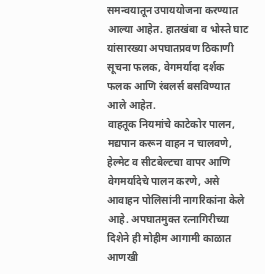समन्वयातून उपाययोजना करण्यात आल्या आहेत. हातखंबा व भोस्ते घाट यांसारख्या अपघातप्रवण ठिकाणी सूचना फलक, वेगमर्यादा दर्शक फलक आणि रंबलर्स बसविण्यात आले आहेत.
वाहतूक नियमांचे काटेकोर पालन, मद्यपान करून वाहन न चालवणे, हेल्मेट व सीटबेल्टचा वापर आणि वेगमर्यादेचे पालन करणे, असे आवाहन पोलिसांनी नागरिकांना केले आहे. अपघातमुक्त रत्नागिरीच्या दिशेने ही मोहीम आगामी काळात आणखी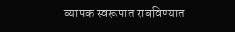व्यापक स्वरूपात राबविण्यात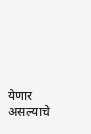येणार असल्याचे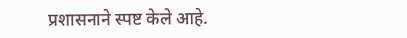प्रशासनाने स्पष्ट केले आहे.